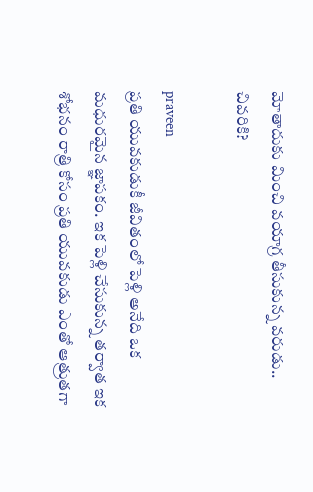మోతాదుకు మించి వయాగ్ర తీసుకున్న వరుడు.. చివరికి?

praveen
ప్రతి యువకుడుకీ జీవితంలో పెళ్లి అనేది ఒక మధురమైన జ్ఞాపకం. ఇక పెళ్లి చేసుకున్న తర్వాత ఇక శోభనం రాత్రి కోసం ప్రతి యువకుడు ఎంతో ఆత్రుతగా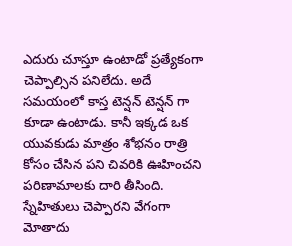ఎదురు చూస్తూ ఉంటాడో ప్రత్యేకంగా చెప్పాల్సిన పనిలేదు. అదే సమయంలో కాస్త టెన్షన్ టెన్షన్ గా కూడా ఉంటాడు. కానీ ఇక్కడ ఒక యువకుడు మాత్రం శోభనం రాత్రి కోసం చేసిన పని చివరికి ఊహించని పరిణామాలకు దారి తీసింది. స్నేహితులు చెప్పారని వేగంగా మోతాదు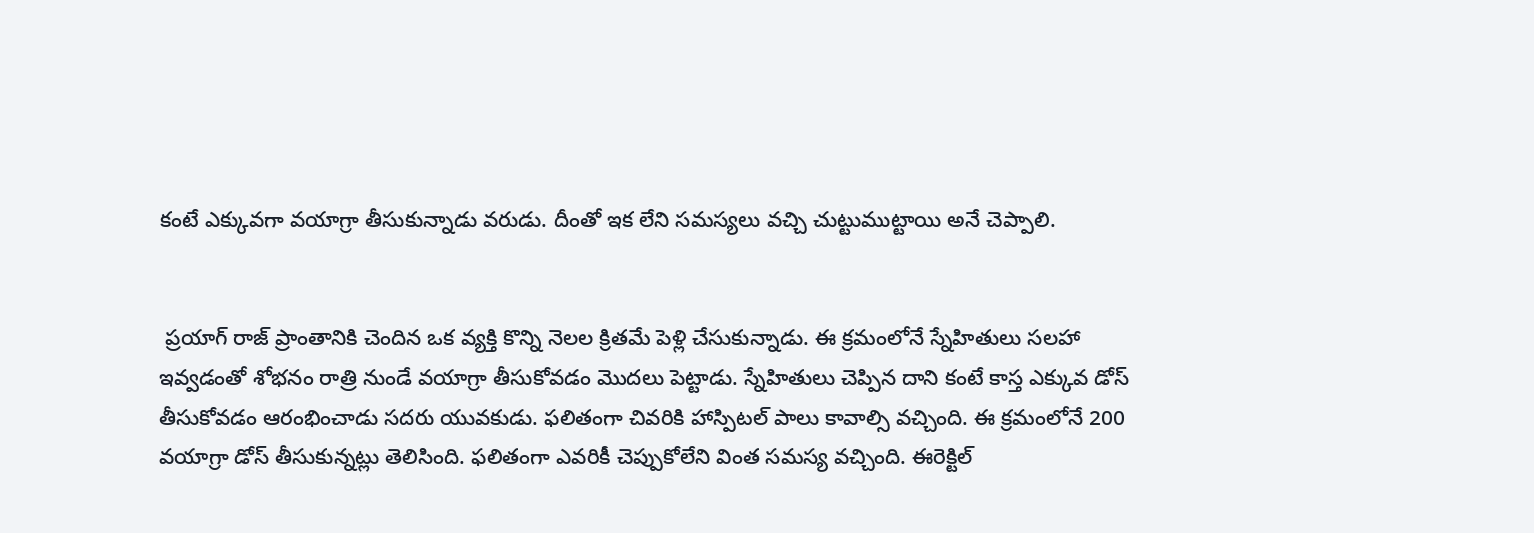కంటే ఎక్కువగా వయాగ్రా తీసుకున్నాడు వరుడు. దీంతో ఇక లేని సమస్యలు వచ్చి చుట్టుముట్టాయి అనే చెప్పాలి.


 ప్రయాగ్ రాజ్ ప్రాంతానికి చెందిన ఒక వ్యక్తి కొన్ని నెలల క్రితమే పెళ్లి చేసుకున్నాడు. ఈ క్రమంలోనే స్నేహితులు సలహా ఇవ్వడంతో శోభనం రాత్రి నుండే వయాగ్రా తీసుకోవడం మొదలు పెట్టాడు. స్నేహితులు చెప్పిన దాని కంటే కాస్త ఎక్కువ డోస్ తీసుకోవడం ఆరంభించాడు సదరు యువకుడు. ఫలితంగా చివరికి హాస్పిటల్ పాలు కావాల్సి వచ్చింది. ఈ క్రమంలోనే 200 వయాగ్రా డోస్ తీసుకున్నట్లు తెలిసింది. ఫలితంగా ఎవరికీ చెప్పుకోలేని వింత సమస్య వచ్చింది. ఈరెక్టిల్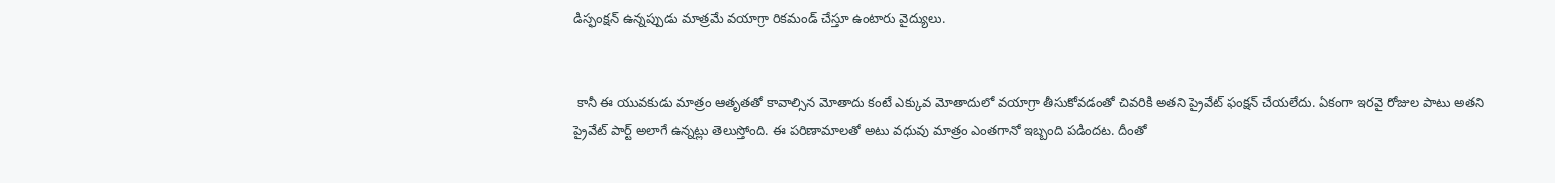డిస్ఫంక్షన్ ఉన్నప్పుడు మాత్రమే వయాగ్రా రికమండ్ చేస్తూ ఉంటారు వైద్యులు.


 కానీ ఈ యువకుడు మాత్రం ఆతృతతో కావాల్సిన మోతాదు కంటే ఎక్కువ మోతాదులో వయాగ్రా తీసుకోవడంతో చివరికి అతని ప్రైవేట్ ఫంక్షన్ చేయలేదు. ఏకంగా ఇరవై రోజుల పాటు అతని ప్రైవేట్ పార్ట్ అలాగే ఉన్నట్లు తెలుస్తోంది. ఈ పరిణామాలతో అటు వధువు మాత్రం ఎంతగానో ఇబ్బంది పడిందట. దీంతో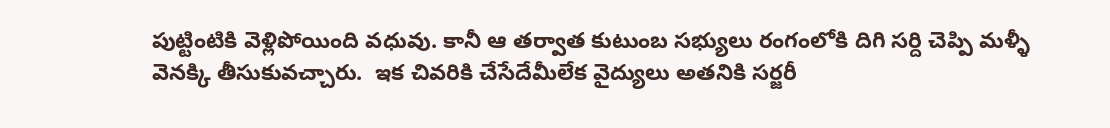పుట్టింటికి వెళ్లిపోయింది వధువు. కానీ ఆ తర్వాత కుటుంబ సభ్యులు రంగంలోకి దిగి సర్ది చెప్పి మళ్ళీ వెనక్కి తీసుకువచ్చారు.  ఇక చివరికి చేసేదేమీలేక వైద్యులు అతనికి సర్జరీ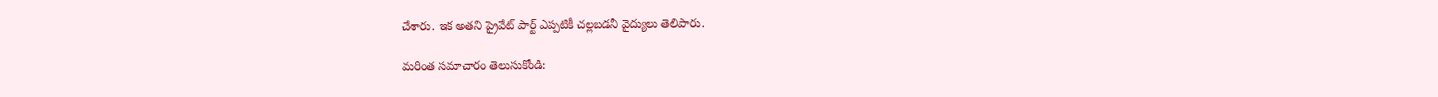చేశారు. ఇక అతని ప్రైవేట్ పార్ట్ ఎప్పటికీ చల్లబడనీ వైద్యులు తెలిపారు.

మరింత సమాచారం తెలుసుకోండి: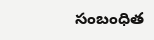సంబంధిత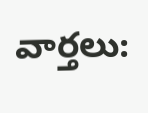వార్తలు: